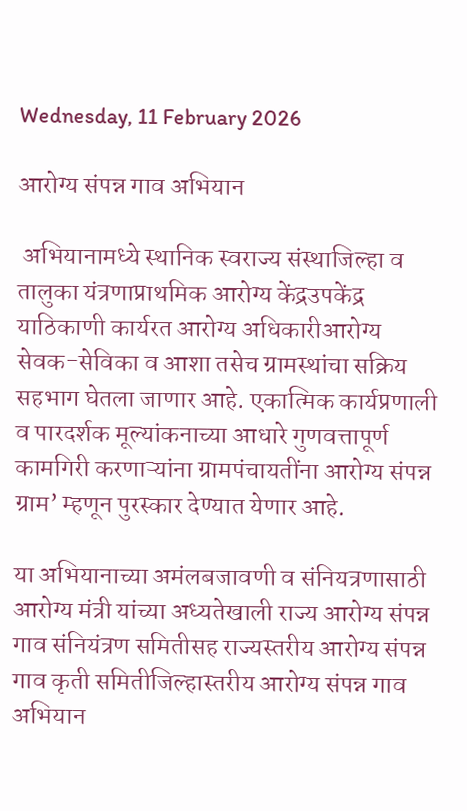Wednesday, 11 February 2026

आरोग्य संपन्न गाव अभियान

 अभियानामध्ये स्थानिक स्वराज्य संस्थाजिल्हा व तालुका यंत्रणाप्राथमिक आरोग्य केंद्रउपकेंद्र  याठिकाणी कार्यरत आरोग्य अधिकारीआरोग्य सेवक-सेविका व आशा तसेच ग्रामस्थांचा सक्रिय सहभाग घेतला जाणार आहे. एकात्मिक कार्यप्रणाली व पारदर्शक मूल्यांकनाच्या आधारे गुणवत्तापूर्ण कामगिरी करणाऱ्यांना ग्रामपंचायतींना आरोग्य संपन्न ग्राम’ म्हणून पुरस्कार देण्यात येणार आहे.

या अभियानाच्या अमंलबजावणी व संनियत्रणासाठी आरोग्य मंत्री यांच्या अध्यतेखाली राज्य आरोग्य संपन्न गाव संनियंत्रण समितीसह राज्यस्तरीय आरोग्य संपन्न गाव कृती समितीजिल्हास्तरीय आरोग्य संपन्न गाव अभियान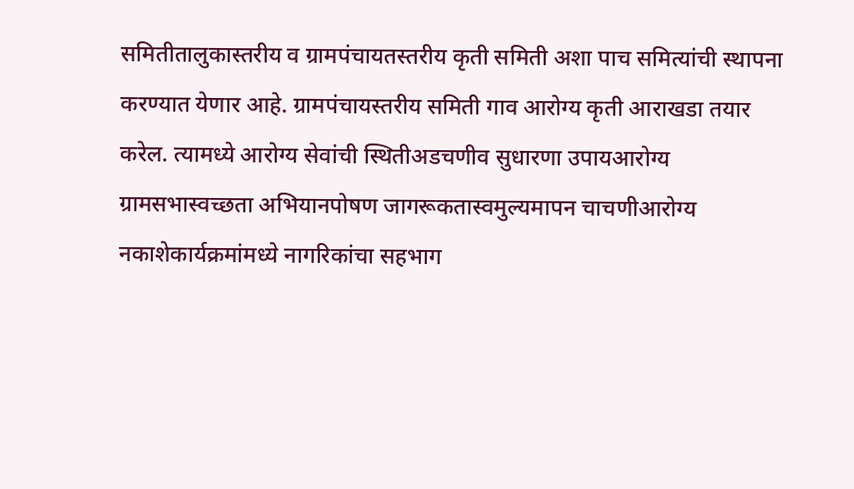समितीतालुकास्तरीय व ग्रामपंचायतस्तरीय कृती समिती अशा पाच समित्यांची स्थापना करण्यात येणार आहे. ग्रामपंचायस्तरीय समिती गाव आरोग्य कृती आराखडा तयार करेल. त्यामध्ये आरोग्य सेवांची स्थितीअडचणीव सुधारणा उपायआरोग्य ग्रामसभास्वच्छता अभियानपोषण जागरूकतास्वमुल्यमापन चाचणीआरोग्य नकाशेकार्यक्रमांमध्ये नागरिकांचा सहभाग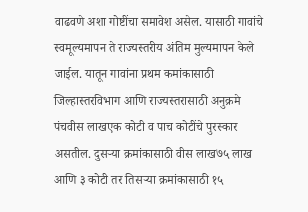वाढवणे अशा गोष्टींचा समावेश असेल. यासाठी गावांचे स्वमूल्यमापन ते राज्यस्तरीय अंतिम मुल्यमापन केले जाईल. यातून गावांना प्रथम कमांकासाठी जिल्हास्तरविभाग आणि राज्यस्तरासाठी अनुक्रमे पंचवीस लाखएक कोटी व पाच कोटींचे पुरस्कार असतील. दुसऱ्या क्रमांकासाठी वीस लाख७५ लाख आणि ३ कोटी तर तिसऱ्या क्रमांकासाठी १५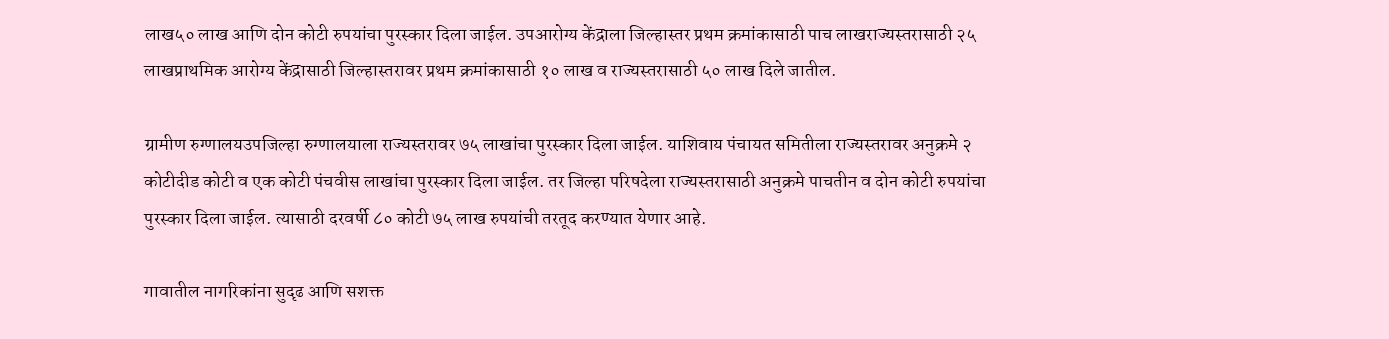लाख५० लाख आणि दोन कोटी रुपयांचा पुरस्कार दिला जाईल. उपआरोग्य केंद्राला जिल्हास्तर प्रथम क्रमांकासाठी पाच लाखराज्यस्तरासाठी २५ लाखप्राथमिक आरोग्य केंद्रासाठी जिल्हास्तरावर प्रथम क्रमांकासाठी १० लाख व राज्यस्तरासाठी ५० लाख दिले जातील.

ग्रामीण रुग्णालयउपजिल्हा रुग्णालयाला राज्यस्तरावर ७५ लाखांचा पुरस्कार दिला जाईल. याशिवाय पंचायत समितीला राज्यस्तरावर अनुक्रमे २ कोटीदीड कोटी व एक कोटी पंचवीस लाखांचा पुरस्कार दिला जाईल. तर जिल्हा परिषदेला राज्यस्तरासाठी अनुक्रमे पाचतीन व दोन कोटी रुपयांचा पुरस्कार दिला जाईल. त्यासाठी दरवर्षी ८० कोटी ७५ लाख रुपयांची तरतूद करण्यात येणार आहे.

गावातील नागरिकांना सुदृढ आणि सशक्त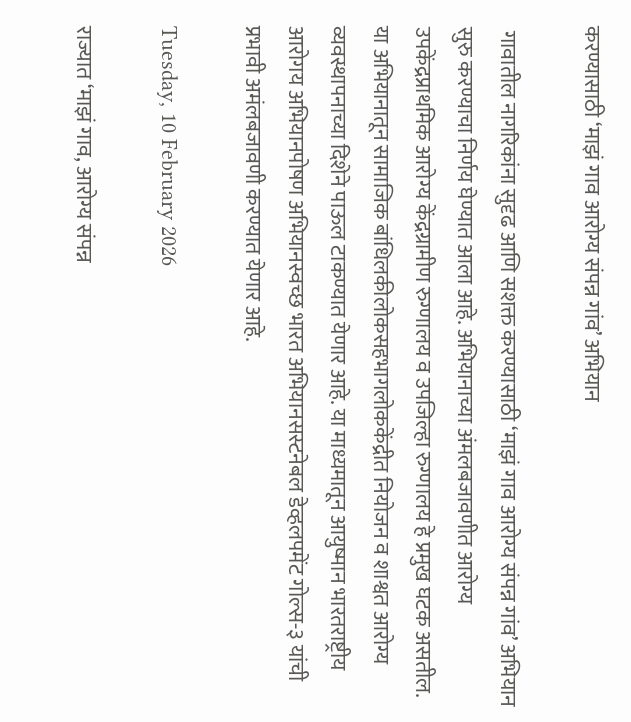करण्यासाठी ‘माझं गाव आरोग्य संपन्न गांव’ अभियान

 गावातील नागरिकांना सुदृढ आणि सशक्त करण्यासाठी ‘माझं गाव आरोग्य संपन्न गांव’ अभियान सुरु करण्याचा निर्णय घेण्यात आला आहे. अभियानाच्या अंमलबजावणीत आरोग्य उपकेंद्रप्राथमिक आरोग्य केंद्रग्रामीण रुग्णालय व उपजिल्हा रुग्णालय हे प्रमुख घटक असतील. या अभियानातून सामाजिक बांधिलकीलोकसहभागलोककेंद्रीत नियोजन व शाश्वत आरोग्य व्यवस्थापनाच्या दिशेने पाऊल टाकण्यात येणार आहे. या माध्यमातून आयुष्मान भारतराष्ट्रीय आरोगय अभियानपोषण अभियानस्वच्छ भारत अभियानसस्टनेबल डेव्हलपमेंट गोल्स-३ यांची प्रभावी अमंलबजावणी करण्यात येणार आहे.

Tuesday, 10 February 2026

राज्यात ‘माझं गाव, आरोग्य संपन्न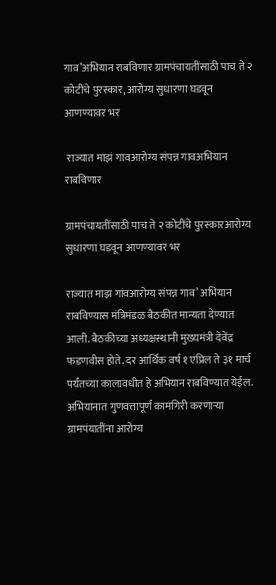गाव’अभियान राबविणार ग्रामपंचायतींसाठी पाच ते २ कोटींचे पुरस्कार, आरोग्य सुधारणा घडवून आणण्यावर भर

 राज्यात माझं गावआरोग्य संपन्न गावअभियान राबविणार

ग्रामपंचायतींसाठी पाच ते २ कोटींचे पुरस्कारआरोग्य सुधारणा घडवून आणण्यावर भर

राज्यात माझ गांवआरोग्य संपन्न गाव’ अभियान राबविण्यास मंत्रिमंडळ बैठकीत मान्यता देण्यात आली. बैठकीच्या अध्यक्षस्थानी मुख्यमंत्री देवेंद्र फडणवीस होते. दर आर्थिक वर्ष १ एप्रिल ते ३१ मार्च पर्यंतच्या कालावधीत हे अभियान राबविण्यात येईल. अभियानात गुणवत्तापूर्ण कामगिरी करणाऱ्या ग्रामपंयातींना आरोग्य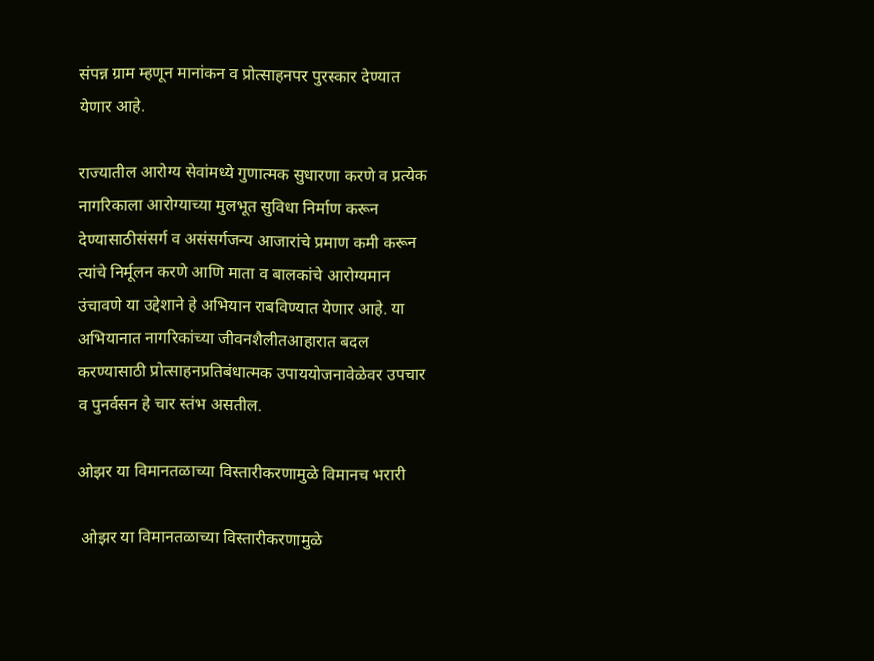संपन्न ग्राम म्हणून मानांकन व प्रोत्साहनपर पुरस्कार देण्यात येणार आहे.

राज्यातील आरोग्य सेवांमध्ये गुणात्मक सुधारणा करणे व प्रत्येक नागरिकाला आरोग्याच्या मुलभूत सुविधा निर्माण करून देण्यासाठीसंसर्ग व असंसर्गजन्य आजारांचे प्रमाण कमी करून त्यांचे निर्मूलन करणे आणि माता व बालकांचे आरोग्यमान उंचावणे या उद्देशाने हे अभियान राबविण्यात येणार आहे. या अभियानात नागरिकांच्या जीवनशैलीतआहारात बदल करण्यासाठी प्रोत्साहनप्रतिबंधात्मक उपाययोजनावेळेवर उपचार व पुनर्वसन हे चार स्तंभ असतील.

ओझर या विमानतळाच्या विस्तारीकरणामुळे विमानच भरारी

 ओझर या विमानतळाच्या विस्तारीकरणामुळे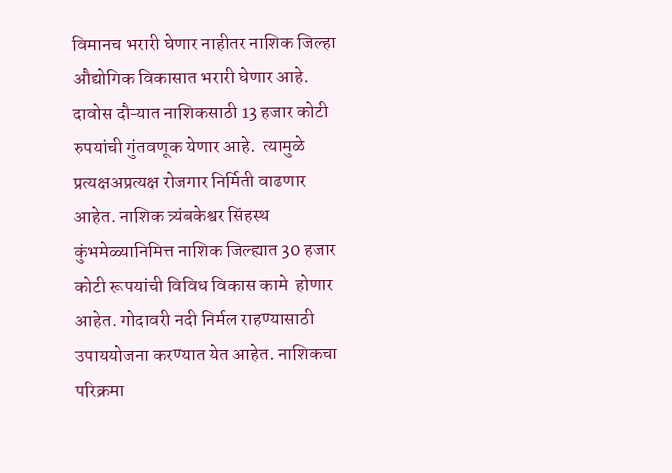विमानच भरारी घेणार नाहीतर नाशिक जिल्हा औद्योगिक विकासात भरारी घेणार आहे. दावोस दौऱ्यात नाशिकसाठी 13 हजार कोटी रुपयांची गुंतवणूक येणार आहे.  त्यामुळे प्रत्यक्षअप्रत्यक्ष रोजगार निर्मिती वाढणार आहेत. नाशिक त्र्यंबकेश्वर सिंहस्थ कुंभमेळ्यानिमित्त नाशिक जिल्ह्यात 30 हजार कोटी रूपयांची विविध विकास कामे  होणार आहेत. गोदावरी नदी निर्मल राहण्यासाठी उपाययोजना करण्यात येत आहेत. नाशिकचा परिक्रमा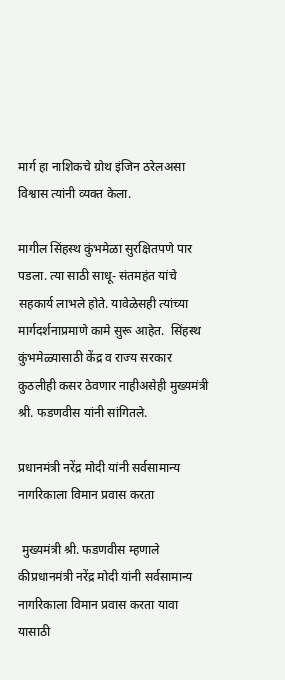मार्ग हा नाशिकचे ग्रोथ इंजिन ठरेलअसा विश्वास त्यांनी व्यक्त केला.

मागील सिंहस्थ कुंभमेळा सुरक्षितपणे पार पडला. त्या साठी साधू- संतमहंत यांचे सहकार्य लाभले होते. यावेळेसही त्यांच्या मार्गदर्शनाप्रमाणे कामे सुरू आहेत.  सिंहस्थ कुंभमेळ्यासाठी केंद्र व राज्य सरकार कुठलीही कसर ठेवणार नाहीअसेही मुख्यमंत्री श्री. फडणवीस यांनी सांगितले.

प्रधानमंत्री नरेंद्र मोदी यांनी सर्वसामान्य नागरिकाला विमान प्रवास करता

 मुख्यमंत्री श्री. फडणवीस म्हणाले कीप्रधानमंत्री नरेंद्र मोदी यांनी सर्वसामान्य नागरिकाला विमान प्रवास करता यावा यासाठी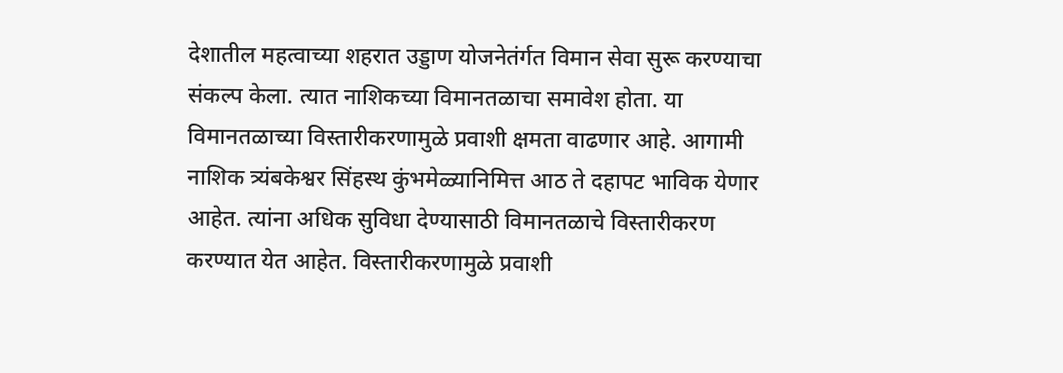देशातील महत्वाच्या शहरात उड्डाण योजनेतंर्गत विमान सेवा सुरू करण्याचा संकल्प केला. त्यात नाशिकच्या विमानतळाचा समावेश होता. या विमानतळाच्या विस्तारीकरणामुळे प्रवाशी क्षमता वाढणार आहे. आगामी नाशिक त्र्यंबकेश्वर सिंहस्थ कुंभमेळ्यानिमित्त आठ ते दहापट भाविक येणार आहेत. त्यांना अधिक सुविधा देण्यासाठी विमानतळाचे विस्तारीकरण करण्यात येत आहेत. विस्तारीकरणामुळे प्रवाशी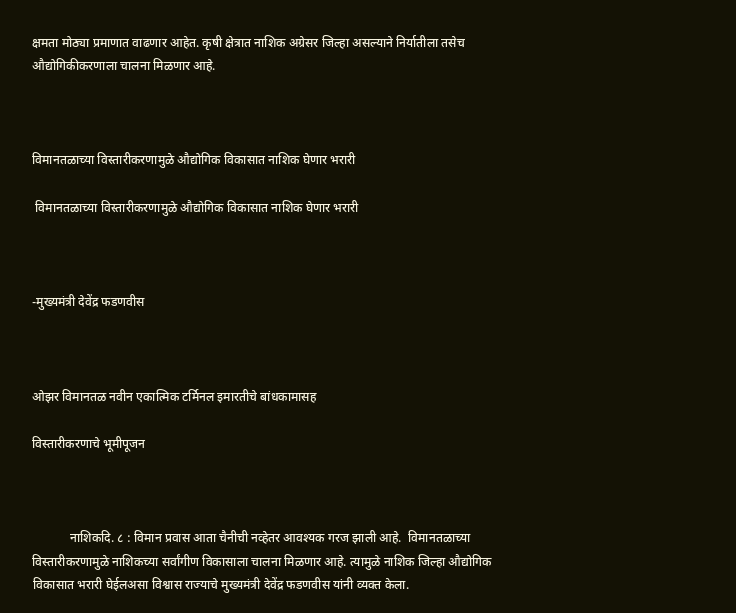क्षमता मोठ्या प्रमाणात वाढणार आहेत. कृषी क्षेत्रात नाशिक अग्रेसर जिल्हा असल्याने निर्यातीला तसेच औद्योगिकीकरणाला चालना मिळणार आहे.



विमानतळाच्या विस्तारीकरणामुळे औद्योगिक विकासात नाशिक घेणार भरारी

 विमानतळाच्या विस्तारीकरणामुळे औद्योगिक विकासात नाशिक घेणार भरारी



-मुख्यमंत्री देवेंद्र फडणवीस



ओझर विमानतळ नवीन एकात्मिक टर्मिनल इमारतीचे बांधकामासह

विस्तारीकरणाचे भूमीपूजन



            नाशिकदि. ८ : विमान प्रवास आता चैनीची नव्हेतर आवश्यक गरज झाली आहे.  विमानतळाच्या विस्तारीकरणामुळे नाशिकच्या सर्वांगीण विकासाला चालना मिळणार आहे. त्यामुळे नाशिक जिल्हा औद्योगिक विकासात भरारी घेईलअसा विश्वास राज्याचे मुख्यमंत्री देवेंद्र फडणवीस यांनी व्यक्त केला.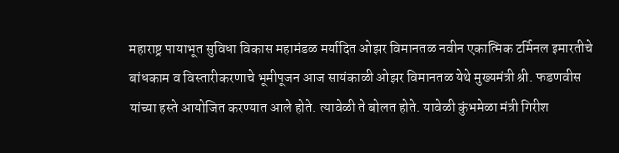महाराष्ट्र पायाभूत सुविधा विकास महामंडळ मर्यादित ओझर विमानतळ नवीन एकात्मिक टर्मिनल इमारतीचे बांधकाम व विस्तारीकरणाचे भूमीपूजन आज सायंकाळी ओझर विमानतळ येथे मुख्यमंत्री श्री. फडणवीस यांच्या हस्ते आयोजित करण्यात आले होते. त्यावेळी ते बोलत होते. यावेळी कुंभमेळा मंत्री गिरीश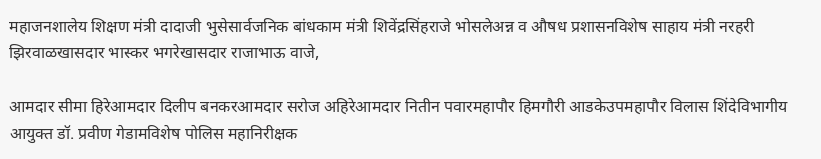महाजनशालेय शिक्षण मंत्री दादाजी भुसेसार्वजनिक बांधकाम मंत्री शिवेंद्रसिंहराजे भोसलेअन्न व औषध प्रशासनविशेष साहाय मंत्री नरहरी झिरवाळखासदार भास्कर भगरेखासदार राजाभाऊ वाजे,

आमदार सीमा हिरेआमदार दिलीप बनकरआमदार सरोज अहिरेआमदार नितीन पवारमहापौर हिमगौरी आडकेउपमहापौर विलास शिंदेविभागीय आयुक्त डॉ. प्रवीण गेडामविशेष पोलिस महानिरीक्षक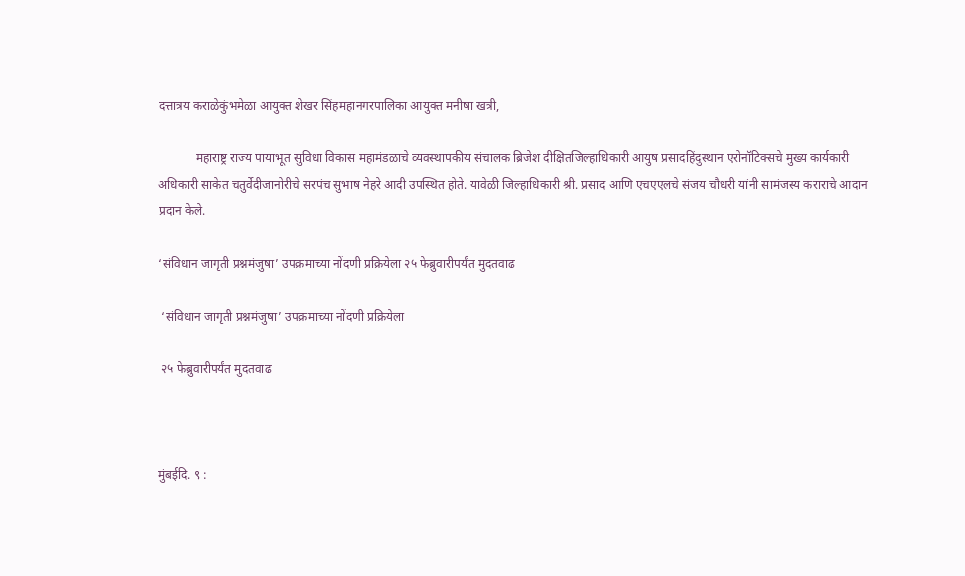दत्तात्रय कराळेकुंभमेळा आयुक्त शेखर सिंहमहानगरपालिका आयुक्त मनीषा खत्री,

            महाराष्ट्र राज्य पायाभूत सुविधा विकास महामंडळाचे व्यवस्थापकीय संचालक ब्रिजेश दीक्षितजिल्हाधिकारी आयुष प्रसादहिंदुस्थान एरोनॉटिक्सचे मुख्य कार्यकारी अधिकारी साकेत चतुर्वेदीजानोरीचे सरपंच सुभाष नेहरे आदी उपस्थित होते. यावेळी जिल्हाधिकारी श्री. प्रसाद आणि एचएएलचे संजय चौधरी यांनी सामंजस्य कराराचे आदान प्रदान केले.

‘संविधान जागृती प्रश्नमंजुषा’ उपक्रमाच्या नोंदणी प्रक्रियेला २५ फेब्रुवारीपर्यंत मुदतवाढ

 ‘संविधान जागृती प्रश्नमंजुषा’ उपक्रमाच्या नोंदणी प्रक्रियेला

 २५ फेब्रुवारीपर्यंत मुदतवाढ



मुंबईदि. ९ :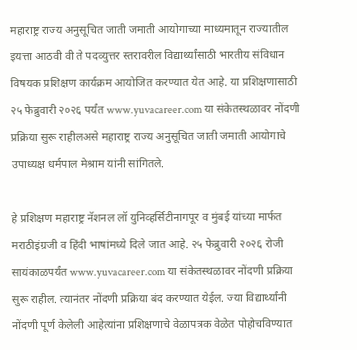महाराष्ट्र राज्य अनुसूचित जाती जमाती आयोगाच्या माध्यमातून राज्यातील इयत्ता आठवी वी ते पदव्युत्तर स्तरावरील विद्यार्थ्यांसाठी भारतीय संविधान विषयक प्रशिक्षण कार्यक्रम आयोजित करण्यात येत आहे. या प्रशिक्षणासाठी २५ फेब्रुवारी २०२६ पर्यंत www.yuvacareer.com या संकेतस्थळावर नोंदणी प्रक्रिया सुरू राहीलअसे महाराष्ट्र राज्य अनुसूचित जाती जमाती आयोगाचे उपाध्यक्ष धर्मपाल मेश्राम यांनी सांगितले.

हे प्रशिक्षण महाराष्ट्र नॅशनल लॉ युनिव्हर्सिटीनागपूर व मुंबई यांच्या मार्फत मराठीइंग्रजी व हिंदी भाषांमध्ये दिले जात आहे. २५ फेब्रुवारी २०२६ रोजी सायंकाळपर्यंत www.yuvacareer.com या संकेतस्थळावर नोंदणी प्रक्रिया सुरू राहील. त्यानंतर नोंदणी प्रक्रिया बंद करण्यात येईल. ज्या विद्यार्थ्यांनी नोंदणी पूर्ण केलेली आहेत्यांना प्रशिक्षणाचे वेळापत्रक वेळेत पोहोचविण्यात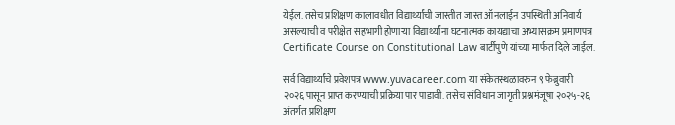येईल. तसेच प्रशिक्षण कालावधीत विद्यार्थ्यांची जास्तीत जास्त ऑनलाईन उपस्थिती अनिवार्य असल्याची व परीक्षेत सहभागी होणाऱ्या विद्यार्थ्यांना घटनात्मक कायद्याचा अभ्यासक्रम प्रमाणपत्र Certificate Course on Constitutional Law बार्टीपुणे यांच्या मार्फत दिले जाईल.

सर्व विद्यार्थ्यांचे प्रवेशपत्र www.yuvacareer.com या संकेतस्थळावरुन ९ फेब्रुवारी २०२६ पासून प्राप्त करण्याची प्रक्रिया पार पाडावी. तसेच संविधान जागृती प्रश्नमंजूषा २०२५-२६ अंतर्गत प्रशिक्षण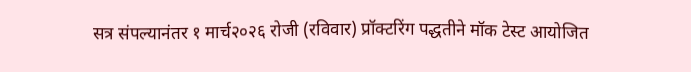सत्र संपल्यानंतर १ मार्च२०२६ रोजी (रविवार) प्रॉक्टरिंग पद्धतीने मॉक टेस्ट आयोजित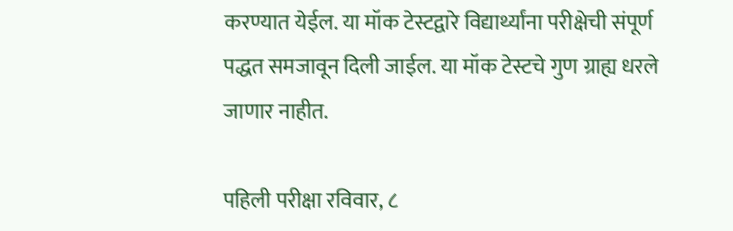करण्यात येईल. या मॉक टेस्टद्वारे विद्यार्थ्यांना परीक्षेची संपूर्ण पद्धत समजावून दिली जाईल. या मॉक टेस्टचे गुण ग्राह्य धरले जाणार नाहीत.

पहिली परीक्षा रविवार, ८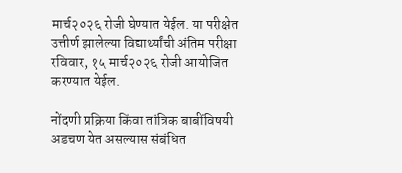मार्च२०२६ रोजी घेण्यात येईल. या परीक्षेत उत्तीर्ण झालेल्या विद्यार्थ्यांची अंतिम परीक्षा रविवार, १५ मार्च२०२६ रोजी आयोजित करण्यात येईल.

नोंदणी प्रक्रिया किंवा तांत्रिक बाबींविषयी अडचण येत असल्यास संबंधित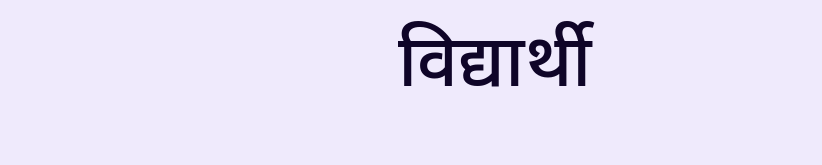विद्यार्थी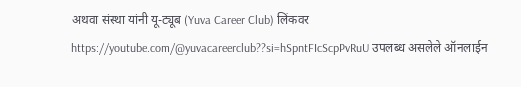अथवा संस्था यांनी यू-ट्यूब (Yuva Career Club) लिंकवर https://youtube.com/@yuvacareerclub??si=hSpntFIcScpPvRuU उपलब्ध असलेले ऑनलाईन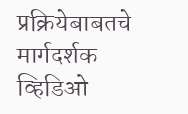प्रक्रियेबाबतचे मार्गदर्शक व्हिडिओ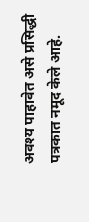अवश्य पाहावेत असे प्रसिद्धी पत्रकात नमूद केले आहे.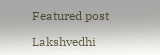Featured post

Lakshvedhi